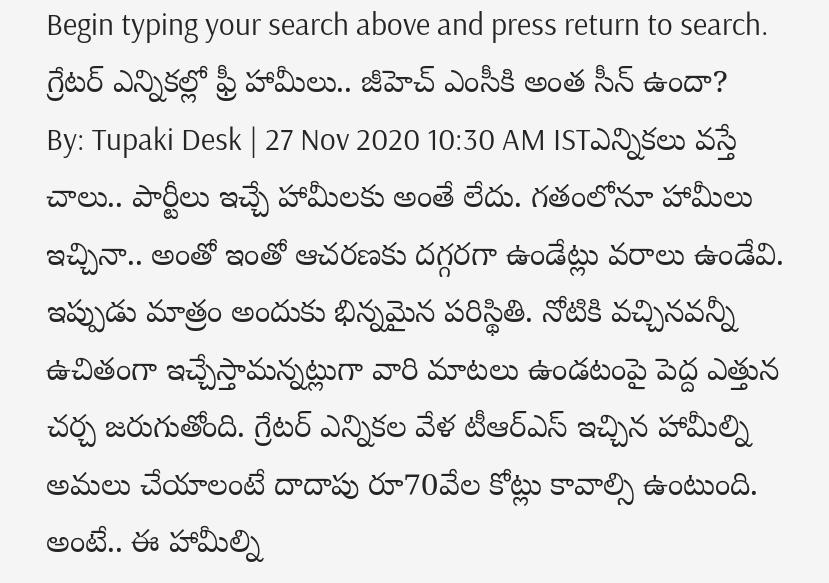Begin typing your search above and press return to search.
గ్రేటర్ ఎన్నికల్లో ఫ్రీ హామీలు.. జీహెచ్ ఎంసీకి అంత సీన్ ఉందా?
By: Tupaki Desk | 27 Nov 2020 10:30 AM ISTఎన్నికలు వస్తే చాలు.. పార్టీలు ఇచ్చే హామీలకు అంతే లేదు. గతంలోనూ హామీలు ఇచ్చినా.. అంతో ఇంతో ఆచరణకు దగ్గరగా ఉండేట్లు వరాలు ఉండేవి. ఇప్పుడు మాత్రం అందుకు భిన్నమైన పరిస్థితి. నోటికి వచ్చినవన్నీ ఉచితంగా ఇచ్చేస్తామన్నట్లుగా వారి మాటలు ఉండటంపై పెద్ద ఎత్తున చర్చ జరుగుతోంది. గ్రేటర్ ఎన్నికల వేళ టీఆర్ఎస్ ఇచ్చిన హామీల్ని అమలు చేయాలంటే దాదాపు రూ70వేల కోట్లు కావాల్సి ఉంటుంది. అంటే.. ఈ హామీల్ని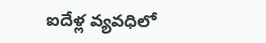ఐదేళ్ల వ్యవధిలో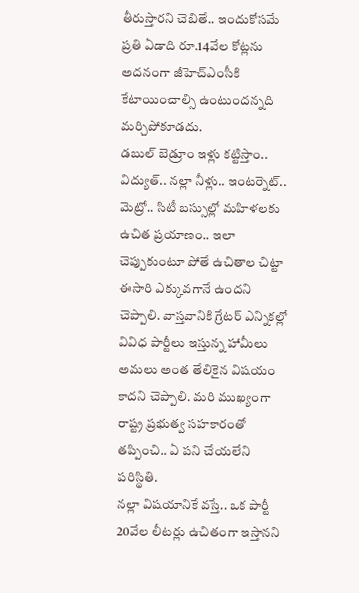తీరుస్తారని చెబితే.. ఇందుకోసమే ప్రతి ఏడాది రూ.14వేల కోట్లను అదనంగా జీహెచ్ఎంసీకి కేటాయించాల్సి ఉంటుందన్నది మర్చిపోకూడదు.
డబుల్ బెడ్రూం ఇళ్లు కట్టిస్తాం.. విద్యుత్.. నల్లా నీళ్లు.. ఇంటర్నెట్.. మెట్రో.. సిటీ బస్సుల్లో మహిళలకు ఉచిత ప్రయాణం.. ఇలా చెప్పుకుంటూ పోతే ఉచితాల చిట్టా ఈసారి ఎక్కువగానే ఉందని చెప్పాలి. వాస్తవానికి గ్రేటర్ ఎన్నికల్లో వివిధ పార్టీలు ఇస్తున్న హామీలు అమలు అంత తేలికైన విషయం కాదని చెప్పాలి. మరి ముఖ్యంగా రాష్ట్ర ప్రభుత్వ సహకారంతో తప్పించి.. ఏ పని చేయలేని పరిస్థితి.
నల్లా విషయానికే వస్తే.. ఒక పార్టీ 20వేల లీటర్లు ఉచితంగా ఇస్తానని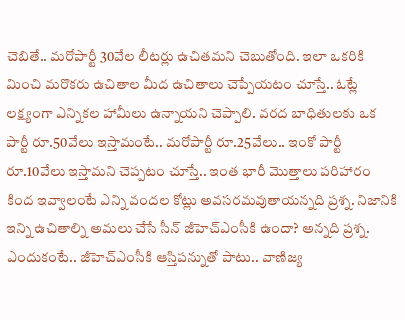చెబితే.. మరోపార్టీ 30వేల లీటర్లు ఉచితమని చెబుతోంది. ఇలా ఒకరికి మించి మరొకరు ఉచితాల మీద ఉచితాలు చెప్పేయటం చూస్తే.. ఓట్లే లక్ష్యంగా ఎన్నికల హామీలు ఉన్నాయని చెప్పాలి. వరద బాధితులకు ఒక పార్టీ రూ.50వేలు ఇస్తామంటే.. మరోపార్టీ రూ.25వేలు.. ఇంకో పార్టీ రూ.10వేలు ఇస్తామని చెప్పటం చూస్తే.. ఇంత భారీ మొత్తాలు పరిహారం కింద ఇవ్వాలంటే ఎన్ని వందల కోట్లు అవసరమవుతాయన్నది ప్రశ్న. నిజానికి ఇన్ని ఉచితాల్ని అమలు చేసే సీన్ జీహెచ్ఎంసీకి ఉందా? అన్నది ప్రశ్న.
ఎందుకంటే.. జీహెచ్ఎంసీకి ఆస్తిపన్నుతో పాటు.. వాణిజ్య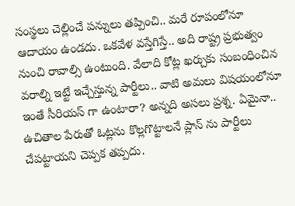సంస్థలు చెల్లించే పన్నులు తప్పించి.. మరే రూపంలోనూ ఆదాయం ఉండదు. ఒకవేళ వస్తేగిస్తే.. అది రాష్ట్ర ప్రభుత్వం నుంచి రావాల్సి ఉంటుంది. వేలాది కోట్ల ఖర్చుకు సంబంధించిన వరాల్ని ఇట్టే ఇచ్చేస్తున్న పార్టీలు.. వాటి అమలు విషయంలోనూ ఇంతే సీరియస్ గా ఉంటారా? అన్నది అసలు ప్రశ్న. ఏమైనా.. ఉచితాల పేరుతో ఓట్లను కొల్లగొట్టాలనే ప్లాన్ ను పార్టీలు చేపట్టాయని చెప్పక తప్పదు.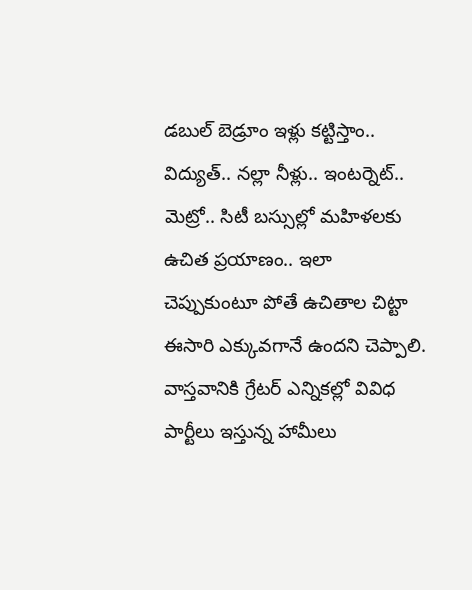డబుల్ బెడ్రూం ఇళ్లు కట్టిస్తాం.. విద్యుత్.. నల్లా నీళ్లు.. ఇంటర్నెట్.. మెట్రో.. సిటీ బస్సుల్లో మహిళలకు ఉచిత ప్రయాణం.. ఇలా చెప్పుకుంటూ పోతే ఉచితాల చిట్టా ఈసారి ఎక్కువగానే ఉందని చెప్పాలి. వాస్తవానికి గ్రేటర్ ఎన్నికల్లో వివిధ పార్టీలు ఇస్తున్న హామీలు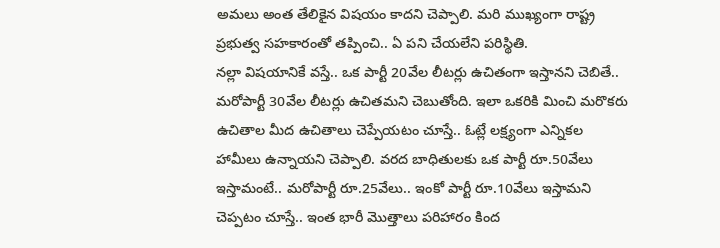అమలు అంత తేలికైన విషయం కాదని చెప్పాలి. మరి ముఖ్యంగా రాష్ట్ర ప్రభుత్వ సహకారంతో తప్పించి.. ఏ పని చేయలేని పరిస్థితి.
నల్లా విషయానికే వస్తే.. ఒక పార్టీ 20వేల లీటర్లు ఉచితంగా ఇస్తానని చెబితే.. మరోపార్టీ 30వేల లీటర్లు ఉచితమని చెబుతోంది. ఇలా ఒకరికి మించి మరొకరు ఉచితాల మీద ఉచితాలు చెప్పేయటం చూస్తే.. ఓట్లే లక్ష్యంగా ఎన్నికల హామీలు ఉన్నాయని చెప్పాలి. వరద బాధితులకు ఒక పార్టీ రూ.50వేలు ఇస్తామంటే.. మరోపార్టీ రూ.25వేలు.. ఇంకో పార్టీ రూ.10వేలు ఇస్తామని చెప్పటం చూస్తే.. ఇంత భారీ మొత్తాలు పరిహారం కింద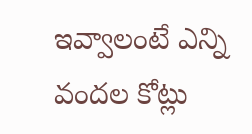ఇవ్వాలంటే ఎన్ని వందల కోట్లు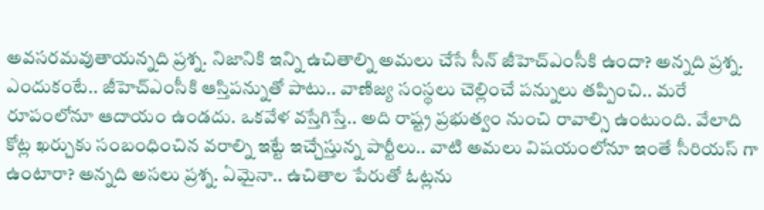అవసరమవుతాయన్నది ప్రశ్న. నిజానికి ఇన్ని ఉచితాల్ని అమలు చేసే సీన్ జీహెచ్ఎంసీకి ఉందా? అన్నది ప్రశ్న.
ఎందుకంటే.. జీహెచ్ఎంసీకి ఆస్తిపన్నుతో పాటు.. వాణిజ్య సంస్థలు చెల్లించే పన్నులు తప్పించి.. మరే రూపంలోనూ ఆదాయం ఉండదు. ఒకవేళ వస్తేగిస్తే.. అది రాష్ట్ర ప్రభుత్వం నుంచి రావాల్సి ఉంటుంది. వేలాది కోట్ల ఖర్చుకు సంబంధించిన వరాల్ని ఇట్టే ఇచ్చేస్తున్న పార్టీలు.. వాటి అమలు విషయంలోనూ ఇంతే సీరియస్ గా ఉంటారా? అన్నది అసలు ప్రశ్న. ఏమైనా.. ఉచితాల పేరుతో ఓట్లను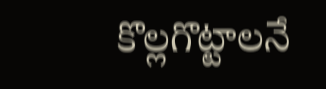కొల్లగొట్టాలనే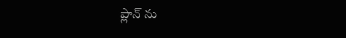ప్లాన్ ను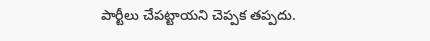పార్టీలు చేపట్టాయని చెప్పక తప్పదు.